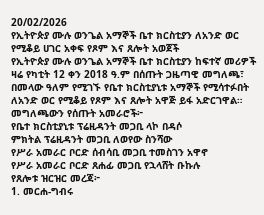20/02/2026
የኢትዮጵያ ሙሉ ወንጌል አማኞች ቤተ ክርስቲያን ለአንድ ወር የሚቆይ ሀገር አቀፍ የጾም እና ጸሎት አወጀች
የኢትዮጵያ ሙሉ ወንጌል አማኞች ቤተ ክርስቲያን ከፍተኛ መሪዎች ዛሬ የካቲት 12 ቀን 2018 ዓ.ም በሰጡት ጋዜጣዊ መግለጫ፣ በመላው ዓለም የሚገኙ የቤተ ክርስቲያኒቱ አማኞች የሚሳተፉበት ለአንድ ወር የሚቆይ የጾም እና ጸሎት አዋጅ ይፋ አድርገዋል።
መግለጫውን የሰጡት አመራሮች፦
የቤተ ክርስቲያኒቱ ፕሬዚዳንት መጋቢ ላኮ በዳሶ
ምክትል ፕሬዚዳንት መጋቢ ለወየው ስንሻው
የሥራ አመራር ቦርድ ሰብሳቢ መጋቢ ተመስገን አዋኖ
የሥራ አመራር ቦርድ ጸሐፊ መጋቢ የኋላሸት ቡኩሉ
የጸሎቱ ዝርዝር መረጃ፦
1. መርሐ-ግብሩ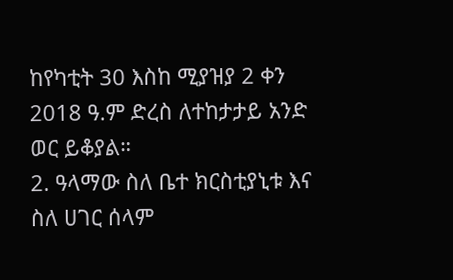ከየካቲት 30 እስከ ሚያዝያ 2 ቀን 2018 ዓ.ም ድረስ ለተከታታይ አንድ ወር ይቆያል።
2. ዓላማው ስለ ቤተ ክርስቲያኒቱ እና ስለ ሀገር ሰላም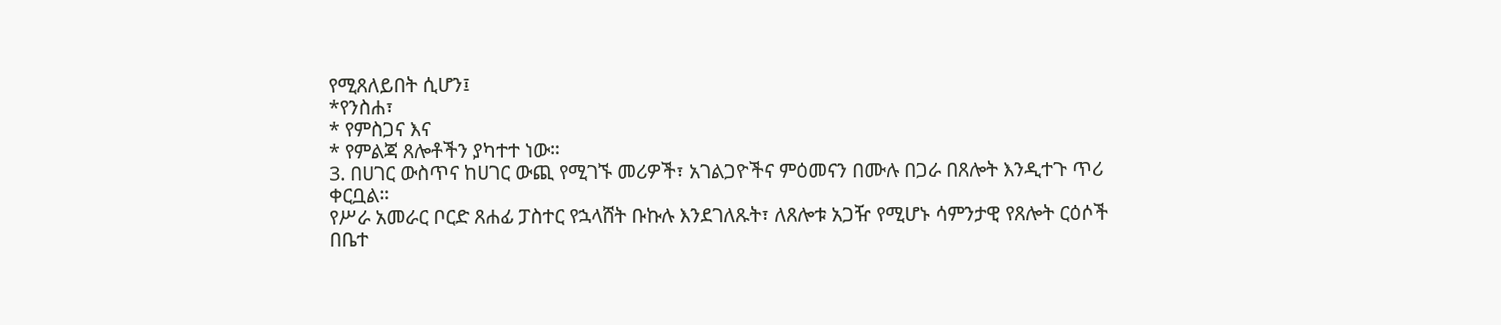የሚጸለይበት ሲሆን፤
*የንስሐ፣
* የምስጋና እና
* የምልጃ ጸሎቶችን ያካተተ ነው።
3. በሀገር ውስጥና ከሀገር ውጪ የሚገኙ መሪዎች፣ አገልጋዮችና ምዕመናን በሙሉ በጋራ በጸሎት እንዲተጉ ጥሪ ቀርቧል።
የሥራ አመራር ቦርድ ጸሐፊ ፓስተር የኋላሸት ቡኩሉ እንደገለጹት፣ ለጸሎቱ አጋዥ የሚሆኑ ሳምንታዊ የጸሎት ርዕሶች በቤተ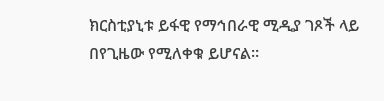ክርስቲያኒቱ ይፋዊ የማኅበራዊ ሚዲያ ገጾች ላይ በየጊዜው የሚለቀቁ ይሆናል።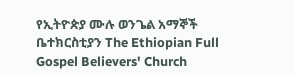የኢትዮጵያ ሙሉ ወንጌል አማኞች ቤተክርስቲያን The Ethiopian Full Gospel Believers' Church